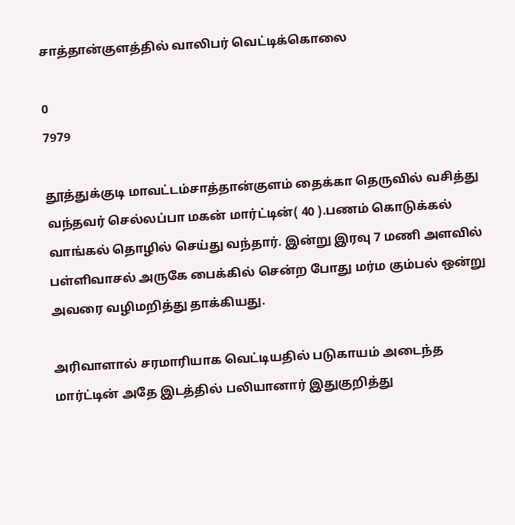சாத்தான்குளத்தில் வாலிபர் வெட்டிக்கொலை

0
7979

தூத்துக்குடி மாவட்டம்சாத்தான்குளம் தைக்கா தெருவில் வசித்து வந்தவர் செல்லப்பா மகன் மார்ட்டின்( 40 ).பணம் கொடுக்கல் வாங்கல் தொழில் செய்து வந்தார். இன்று இரவு 7 மணி அளவில் பள்ளிவாசல் அருகே பைக்கில் சென்ற போது மர்ம கும்பல் ஒன்று அவரை வழிமறித்து தாக்கியது.

அரிவாளால் சரமாரியாக வெட்டியதில் படுகாயம் அடைந்த மார்ட்டின் அதே இடத்தில் பலியானார் இதுகுறித்து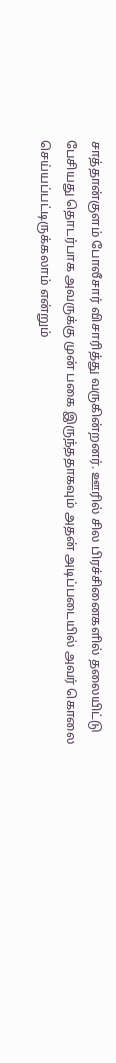சாத்தான்குளம் போலீசார் விசாரித்து வருகின்றனர். ஊரில் சில பிரச்சினைகளில் தலையிட்டு பேசியது தொடர்பாக அவருக்கு முன் பகை இருந்ததாகவும் அதன் அடிப்படையில் அவர் கொலை செய்யப்பட்டிருக்கலாம் என்றும்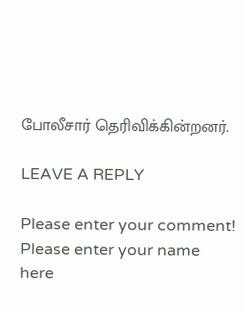போலீசார் தெரிவிக்கின்றனர்.

LEAVE A REPLY

Please enter your comment!
Please enter your name here